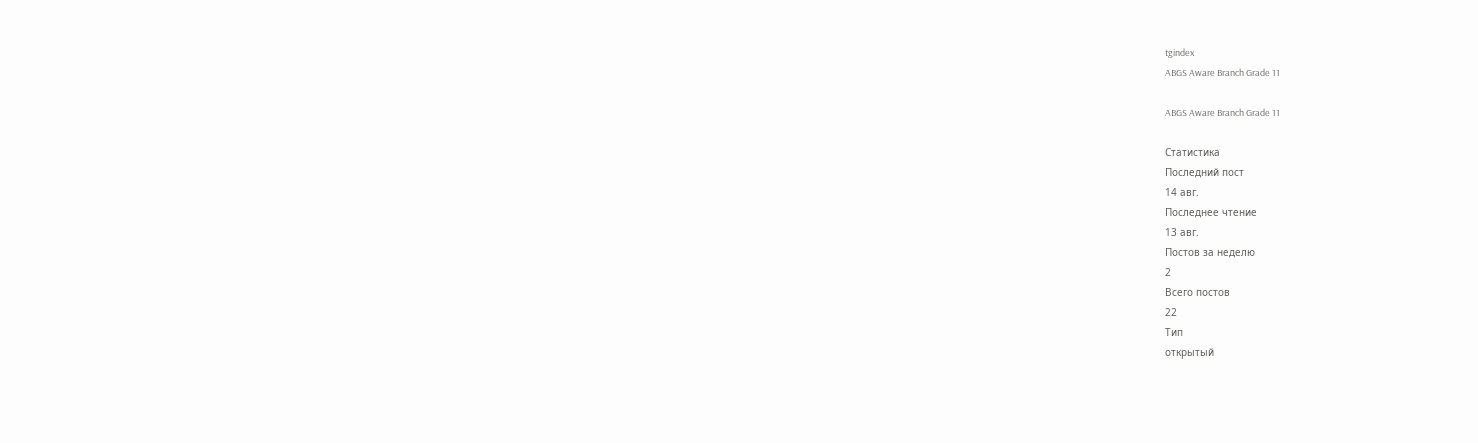tgindex
ABGS Aware Branch Grade 11

ABGS Aware Branch Grade 11

Статистика
Последний пост
14 авг.
Последнее чтение
13 авг.
Постов за неделю
2
Всего постов
22
Тип
открытый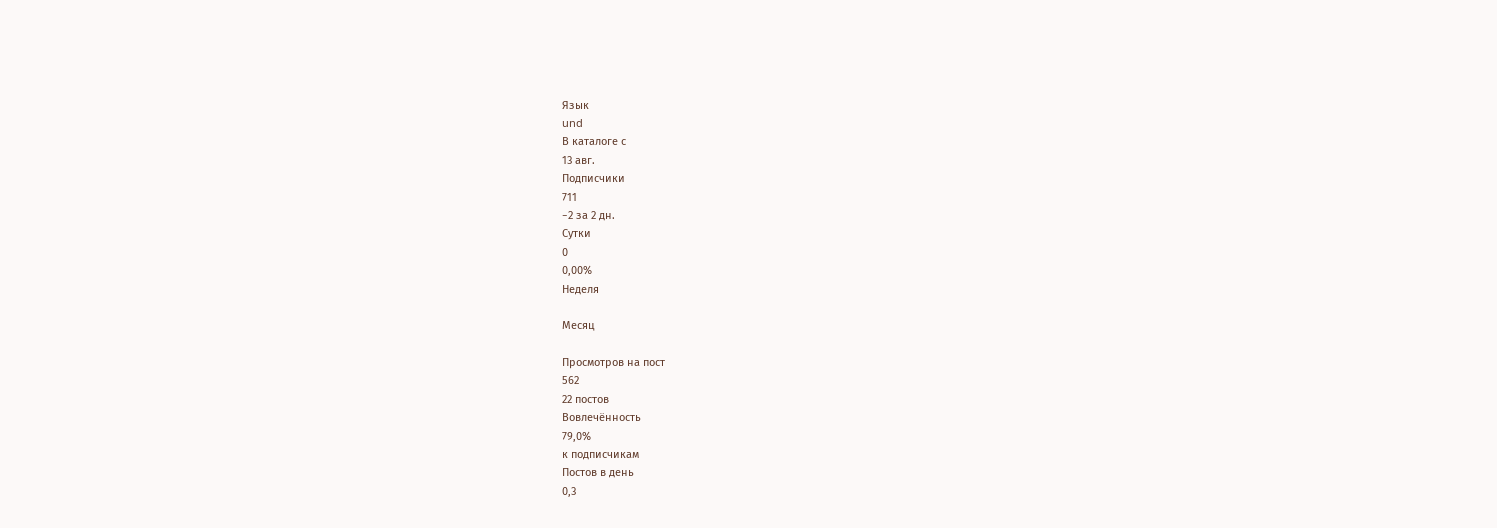Язык
und
В каталоге с
13 авг.
Подписчики
711
−2 за 2 дн.
Сутки
0
0,00%
Неделя

Месяц

Просмотров на пост
562
22 постов
Вовлечённость
79,0%
к подписчикам
Постов в день
0,3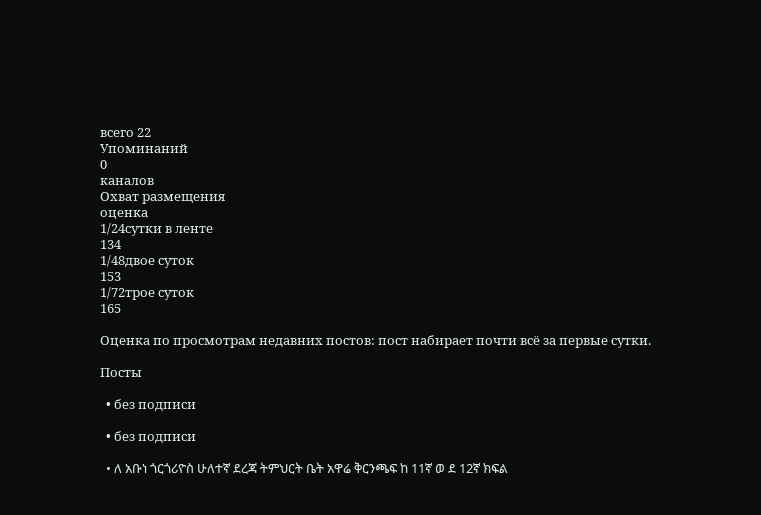всего 22
Упоминаний
0
каналов
Охват размещения
оценка
1/24сутки в ленте
134
1/48двое суток
153
1/72трое суток
165

Оценка по просмотрам недавних постов: пост набирает почти всё за первые сутки.

Посты

  • без подписи

  • без подписи

  • ለ አቡነ ጎርጎሪዮስ ሁለተኛ ደረጃ ትምህርት ቤት አዋሬ ቅርንጫፍ ከ 11ኛ ወ ደ 12ኛ ክፍል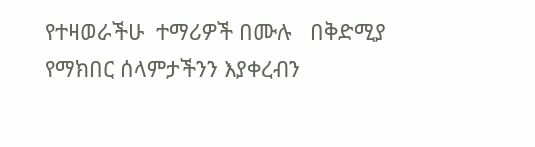የተዛወራችሁ  ተማሪዎች በሙሉ   በቅድሚያ የማክበር ሰላምታችንን እያቀረብን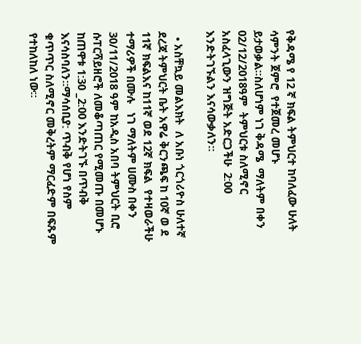የቅዳሜ የ 12 ኛ ክፍል ትምህርተ ከባለፈው ሁለት ሳምንት ጀምሮ  የተጀመረ መሆኑ ይታወቃል።ስለሆነም ነገ ቅዳሜ  ማለትም በቀን 02/12/2018ዓም  ትምህርቱ ስለሚኖር አስፈላጊውን ዝግጅት አድርጋችሁ  2:00 እንድትገኙልን እናሳውቃለን።

  • አስቸኳይ መልእክት  ለ አቡነ ጎርጎሪዮስ ሁለተኛ ደረጃ ትምህርት ቤት አዋሬ ቅርንጫፍ ከ 10ኛ ወ ደ 11ኛ ክፍልእና ከ11ኛ ወደ 12ኛ ክፍል  የተዛወራችሁ  ተማሪዎች በሙሉ   ነገ ማለትም ሀሙስ በቀን 30/11/2018 ዓም ከአዲስ አበባ ትምህርት ቢሮ ሱፐርሻይዘሮች ለመቆጣጠር የሚመጡ በመሆኑ ከጠዋቱ 1:30 _2:00 እንድትገኙ በጥብቅ እናሳስባለን።ማሳሰቢያ: ጥብቅ የሆነ የስም ቁጥጥር ስለሚኖር መቅረትም ማርፈድም በፍጹም የተከለከለ ነው።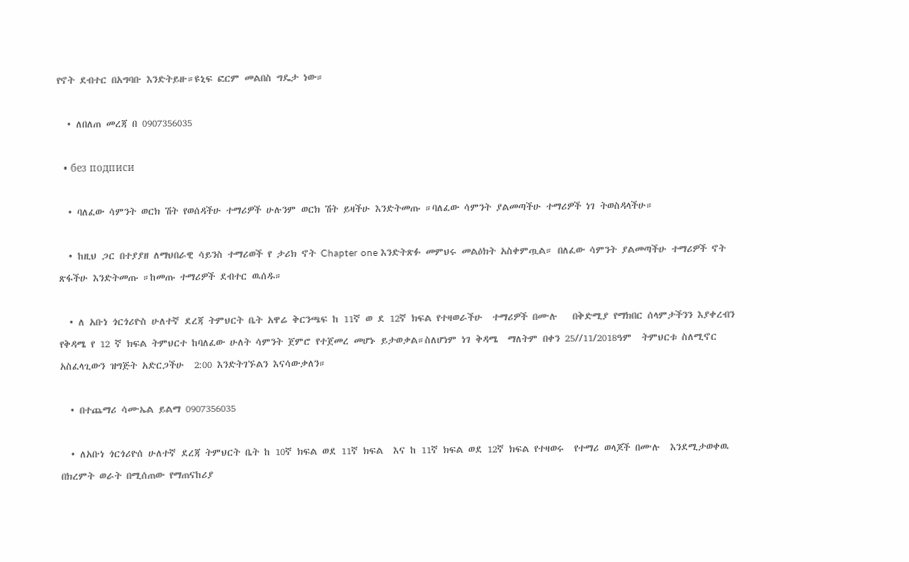የኖት ደብተር በአግባቡ እንድትይዙ።ዩኒፍ ፎርም መልበስ ግዴታ ነው።

  • ለበለጠ መረጃ በ 0907356035

  • без подписи

  • ባለፈው ሳምንት ወርክ ሽት የወሰዳችሁ ተማሪዎች ሁሉንም ወርክ ሽት ይዛችሁ እንድትመጡ ።ባለፈው ሳምንት ያልመጣችሁ ተማሪዎች ነገ ትወስዳላችሁ።

  • ከዚህ ጋር በተያያዘ ለማህበራዊ ሳይንስ ተማሪወች የ ታሪክ ኖት Chapter one እንድትጽፉ መምህሩ መልዕክት አስቀምጧል። በለፈው ሳምንት ያልመጣችሁ ተማሪዎች ኖት ጽፋችሁ እንድትመጡ ።ከመጡ ተማሪዎች ደብተር ዉሰዱ።

  • ለ አቡነ ጎርጎሪዮስ ሁለተኛ ደረጃ ትምህርት ቤት አዋሬ ቅርንጫፍ ከ 11ኛ ወ ደ 12ኛ ክፍል የተዛወራችሁ  ተማሪዎች በሙሉ   በቅድሚያ የማክበር ሰላምታችንን እያቀረብን የቅዳሜ የ 12 ኛ ክፍል ትምህርተ ከባለፈው ሁለት ሳምንት ጀምሮ የተጀመረ መሆኑ ይታወቃል።ስለሆነም ነገ ቅዳሜ  ማለትም በቀን 25//11/2018ዓም  ትምህርቱ ስለሚኖር አስፈላጊውን ዝግጅት አድርጋችሁ  2:00 እንድትገኙልን እናሳውቃለን።

  • በተጨማሪ ሳሙኤል ይልማ 0907356035

  • ለአቡነ ጎርጎሪዮሰ ሁለተኛ ደረጃ ትምህርት ቤት ከ 10ኛ ክፍል ወደ 11ኛ ክፍል  እና ከ 11ኛ ክፍል ወደ 12ኛ ክፍል የተዛወሩ  የተማሪ ወላጆች በሙሉ  እንደሚታወቀዉ   በክረምት ወራት በሚሰጠው የማጠናከሪያ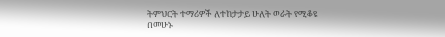ትምህርት ተማሪዎች ለተከታታይ ሁለት ወራት የሚቆዩ በመሁኑ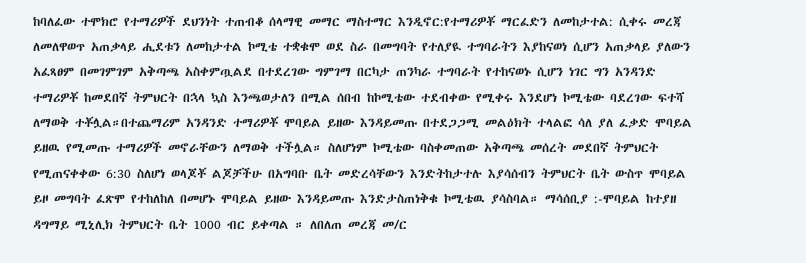ከባለፈው ተሞክሮ የተማሪዎች ደህንነት ተጠብቆ ሰላማዊ መማር ማስተማር እንዲኖር:የተማሪዎቾ ማርፈድን ለመከታተል: ሲቀሩ መረጃ ለመለዋወጥ አጠቃላይ ሒደቱን ለመከታተል ኮሚቴ ተቋቁሞ ወደ ስራ በመግባት የተለያዪ ተግባራትን እያከናወነ ሲሆን አጠቃላይ ያለውን አፈጻፀም በመገምገም አቅጣጫ አስቀምጧልደ በተደረገው ግምገማ በርካታ ጠንካራ ተግባራት የተከናወኑ ሲሆን ነገር ግን አንዳንድ ተማሪዎቾ ከመደበኛ ትምህርት በኋላ ኳስ እንጫወታለን በሚል ሰበብ ከኮሚቴው ተደብቀው የሚቀሩ እንደሆነ ኮሚቴው ባደረገው ፍተሻ ለማወቅ ተቾሏል።በተጨማሪም አንዳንድ ተማሪዎቾ ሞባይል ይዘው እንዳይመጡ በተደጋጋሚ መልዕክት ተላልፎ ሳለ ያለ ፈቃድ ሞባይል ይዘዉ የሚመጡ ተማሪዎች መኖራቸውን ለማወቅ ተችሏል። ስለሆነም ኮሚቴው ባስቀመጠው አቅጣጫ መሰረት መደበኛ ትምህርት የሚጠናቀቀው 6:30 ስለሆነ ወላጆቾ ልጆቻችሁ በአግባቡ ቤት መድረሳቸውን እንድትከታተሉ እያሳሰብን ትምህርት ቤት ውስጥ ሞባይል ይዞ መግባት ፈጽሞ የተከለከለ በመሆኑ ሞባይል ይዘው እንዳይመጡ እንድታስጠነቅቁ ኮሚቴዉ ያሳስባል። ማሳሰቢያ :-ሞባይል ከተያዘ ዳግማይ ሚኒሊክ ትምህርት ቤት 1000 ብር ይቀጣል ። ለበለጠ መረጃ መ/ር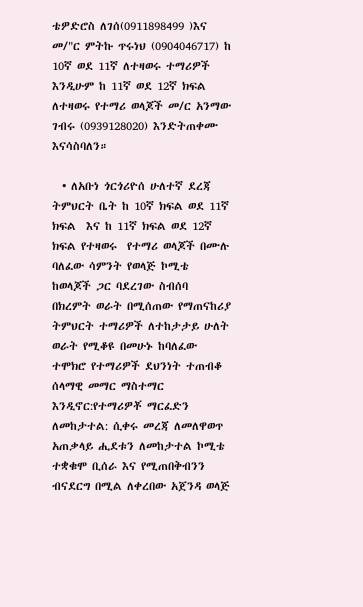ቴዎድሮስ ለገሰ(0911898499 )እና  መ/"ር ምትኩ ጥሩነህ (0904046717) ከ 10ኛ ወደ 11ኛ ለተዛወሩ ተማሪዎች እንዲሁም ከ 11ኛ ወደ 12ኛ ክፍል ለተዛወሩ የተማሪ ወላጆች መ/ር አንማው ገብሩ (0939128020) እንድትጠቀሙ እናሳስባለን።

  • ለአቡነ ጎርጎሪዮሰ ሁለተኛ ደረጃ ትምህርት ቤት ከ 10ኛ ክፍል ወደ 11ኛ ክፍል  እና ከ 11ኛ ክፍል ወደ 12ኛ ክፍል የተዛወሩ  የተማሪ ወላጆች በሙሉ  ባለፈው ሳምንት የወላጅ ኮሚቴ ከወላጆች ጋር ባደረገው ስብሰባ   በክረምት ወራት በሚሰጠው የማጠናከሪያ ትምህርት ተማሪዎች ለተከታታይ ሁለት ወራት የሚቆዩ በመሁኑ ከባለፈው ተሞክሮ የተማሪዎች ደህንነት ተጠብቆ ሰላማዊ መማር ማስተማር እንዲኖር:የተማሪዎቾ ማርፈድን ለመከታተል: ሲቀሩ መረጃ ለመለዋወጥ አጠቃላይ ሒደቱን ለመከታተል ኮሚቴ ተቋቁሞ ቢሰራ እና የሚጠበቅብንን ብናደርግ በሚል ለቀረበው አጀንዳ ወላጅ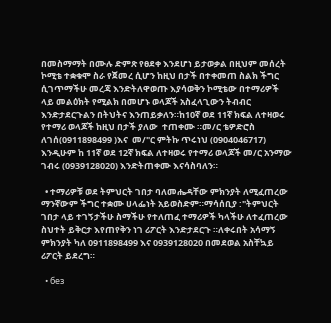በመስማማት በሙሉ ድምጽ የፀደቀ እንደሆነ ይታወቃል በዚህም መሰረት ኮሚቴ ተቋቁሞ ስራ የጀመረ ሲሆን ከዚህ በታች በተቀመጠ ስልክ ችግር ሲገጥማችሁ መረጃ እንድትለዋወጡ እያሳወቅን ኮሚቴው በተማሪዎች ላይ መልዕክት የሚልክ በመሆኑ ወላጆች አስፈላጊውን ትብብር እንድታደርጉልን በትህትና እንጠይቃለን።ከ10ኛ ወደ 11ኛ ክፍል ለተዛወሩ የተማሪ ወላጆች ከዚህ በታች ያለው  ተጠቀሙ ።መ/ር ቴዎድሮስ ለገሰ(0911898499 )እና  መ/"ር ምትኩ ጥሩነህ (0904046717) እንዲሁም ከ 11ኛ ወደ 12ኛ ክፍል ለተዛወሩ የተማሪ ወላጆች መ/ር አንማው ገብሩ (0939128020) እንድትጠቀሙ እናሳስባለን።

  • ተማሪዎቹ ወደ ትምህርት ገበታ ባለመሔዳቸው ምክንያት ለሚፈጠረው ማንኛውም ችግር ተቋሙ ሀላፌነት አይወስድም።ማሳሰቢያ :"ትምህርት ገበታ ላይ ተገኝታችሁ ስማችሁ የተለጠፈ ተማሪዎች ካላችሁ ለተፈጠረው ስህተት ይቅርታ እየጠየቅን ነገ ሪፖርት እንድታደርጉ ።ለቀሩበት አሳማኝ ምክንያት ካለ 0911898499 እና 0939128020 በመደወል አስቸኳይ ሪፖርት ይደረግ።

  • без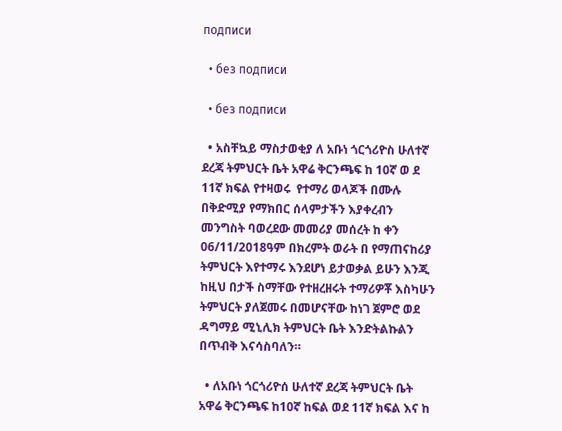подписи

  • без подписи

  • без подписи

  • አስቸኳይ ማስታወቂያ ለ አቡነ ጎርጎሪዮስ ሁለተኛ ደረጃ ትምህርት ቤት አዋሬ ቅርንጫፍ ከ 10ኛ ወ ደ 11ኛ ክፍል የተዛወሩ  የተማሪ ወላጆች በሙሉ በቅድሚያ የማክበር ሰላምታችን እያቀረብን መንግስት ባወረደው መመሪያ መሰረት ከ ቀን 06/11/2018ዓም በክረምት ወራት በ የማጠናከሪያ ትምህርት እየተማሩ እንደሆነ ይታወቃል ይሁን እንጂ ከዚህ በታች ስማቸው የተዘረዘሩት ተማሪዎቾ እስካሁን ትምህርት ያለጀመሩ በመሆናቸው ከነገ ጀምሮ ወደ ዳግማይ ሚኒሊክ ትምህርት ቤት እንድትልኩልን በጥብቅ እናሳስባለን።

  • ለአቡነ ጎርጎሪዮሰ ሁለተኛ ደረጃ ትምህርት ቤት አዋሬ ቅርንጫፍ ከ10ኛ ከፍል ወደ 11ኛ ክፍል እና ከ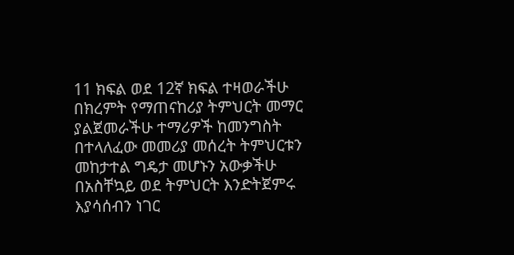11 ክፍል ወደ 12ኛ ክፍል ተዛወራችሁ በክረምት የማጠናከሪያ ትምህርት መማር ያልጀመራችሁ ተማሪዎች ከመንግስት በተላለፈው መመሪያ መሰረት ትምህርቱን መከታተል ግዴታ መሆኑን አውቃችሁ በአስቸኳይ ወደ ትምህርት እንድትጀምሩ እያሳሰብን ነገር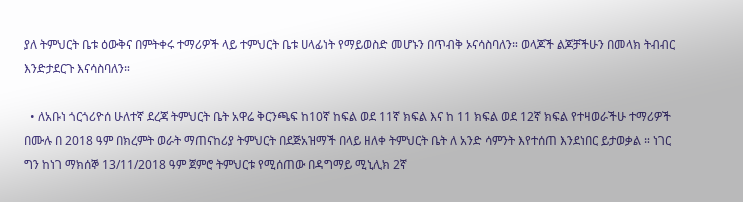ያለ ትምህርት ቤቱ ዕውቅና በምትቀሩ ተማሪዎች ላይ ተምህርት ቤቱ ሀላፊነት የማይወስድ መሆኑን በጥብቅ ኦናሳስባለን። ወላጆች ልጆቻችሁን በመላክ ትብብር እንድታደርጉ እናሳስባለን።

  • ለአቡነ ጎርጎሪዮሰ ሁለተኛ ደረጃ ትምህርት ቤት አዋሬ ቅርንጫፍ ከ10ኛ ከፍል ወደ 11ኛ ክፍል እና ከ 11 ክፍል ወደ 12ኛ ክፍል የተዛወራችሁ ተማሪዎች በሙሉ በ 2018 ዓም በክረምት ወራት ማጠናከሪያ ትምህርት በደጅአዝማች በላይ ዘለቀ ትምህርት ቤት ለ አንድ ሳምንት እየተሰጠ እንደነበር ይታወቃል ። ነገር ግን ከነገ ማክሰኞ 13/11/2018 ዓም ጀምሮ ትምህርቱ የሚሰጠው በዳግማይ ሚኒሊክ 2ኛ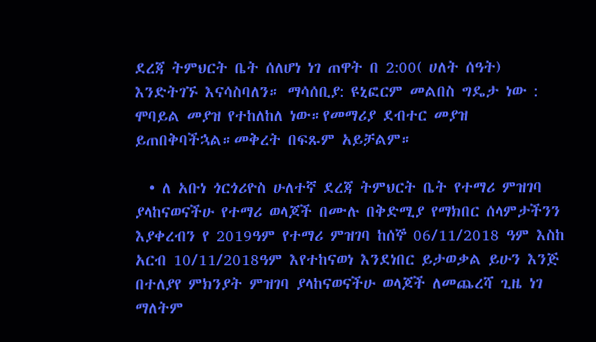ደረጃ ትምህርት ቤት ሰለሆነ ነገ ጠዋት በ 2:00( ሀለት ሰዓት)  እንድትገኙ እናሳስባለን። ማሳሰቢያ: ዩኒፎርም መልበስ ግዴታ ነው : ሞባይል መያዝ የተከለከለ ነው።የመማሪያ ደብተር መያዝ ይጠበቅባችኋል።መቅረት በፍጹም አይቻልም።

  • ለ አቡነ ጎርጎሪዮስ ሁለተኛ ደረጃ ትምህርት ቤት የተማሪ ምዝገባ ያላከናወናችሁ የተማሪ ወላጆች በሙሉ በቅድሚያ የማክበር ሰላምታችንን እያቀረብን የ 2019ዓም የተማሪ ምዝገባ ከሰኞ 06/11/2018 ዓም እስከ አርብ 10/11/2018ዓም እየተከናወነ እንደነበር ይታወቃል ይሁን እንጅ በተለያየ ምክንያት ምዝገባ ያላከናወናችሁ ወላጆች ለመጨረሻ ጊዜ ነገ ማለትም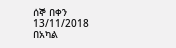ሰኞ በቀን 13/11/2018 በአካል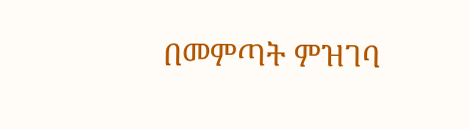በመምጣት ምዝገባ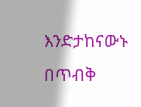እንድታከናውኑ በጥብቅ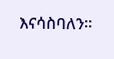እናሳስባለን።